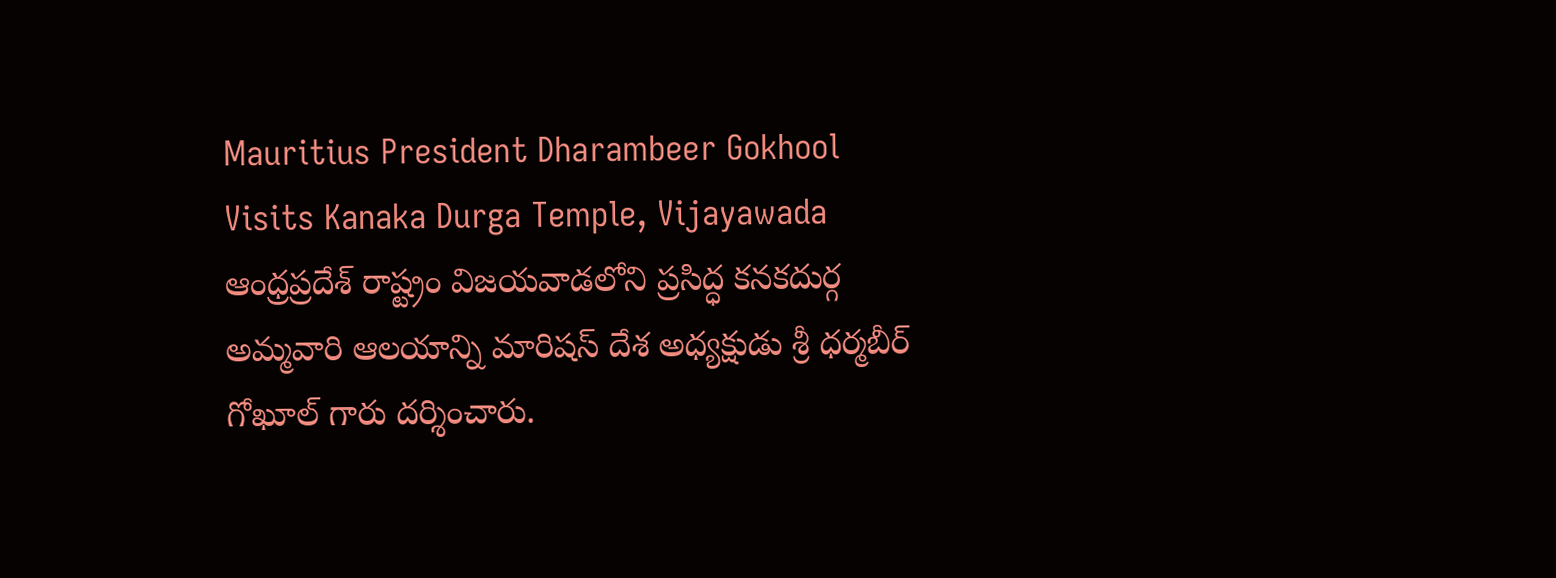Mauritius President Dharambeer Gokhool Visits Kanaka Durga Temple, Vijayawada
ఆంధ్రప్రదేశ్ రాష్ట్రం విజయవాడలోని ప్రసిద్ధ కనకదుర్గ అమ్మవారి ఆలయాన్ని మారిషస్ దేశ అధ్యక్షుడు శ్రీ ధర్మబీర్ గోఖూల్ గారు దర్శించారు.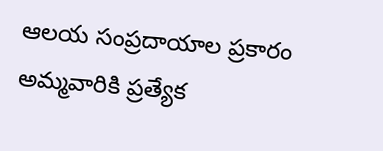ఆలయ సంప్రదాయాల ప్రకారం అమ్మవారికి ప్రత్యేక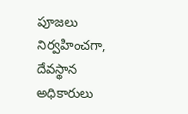పూజలు నిర్వహించగా, దేవస్థాన అధికారులు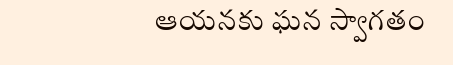ఆయనకు ఘన స్వాగతం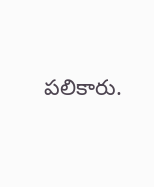పలికారు.